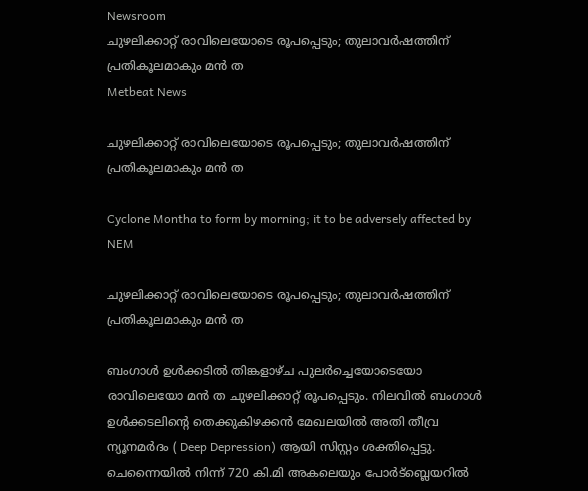Newsroom
ചുഴലിക്കാറ്റ് രാവിലെയോടെ രൂപപ്പെടും; തുലാവര്‍ഷത്തിന് പ്രതികൂലമാകും മന്‍ ത
Metbeat News

ചുഴലിക്കാറ്റ് രാവിലെയോടെ രൂപപ്പെടും; തുലാവര്‍ഷത്തിന് പ്രതികൂലമാകും മന്‍ ത

Cyclone Montha to form by morning; it to be adversely affected by NEM

ചുഴലിക്കാറ്റ് രാവിലെയോടെ രൂപപ്പെടും; തുലാവര്‍ഷത്തിന് പ്രതികൂലമാകും മന്‍ ത

ബംഗാള്‍ ഉള്‍ക്കടില്‍ തിങ്കളാഴ്ച പുലര്‍ച്ചെയോടെയോ രാവിലെയോ മന്‍ ത ചുഴലിക്കാറ്റ് രൂപപ്പെടും. നിലവില്‍ ബംഗാള്‍ ഉള്‍ക്കടലിന്റെ തെക്കുകിഴക്കന്‍ മേഖലയില്‍ അതി തീവ്ര ന്യൂനമര്‍ദം ( Deep Depression) ആയി സിസ്റ്റം ശക്തിപ്പെട്ടു. ചെന്നൈയില്‍ നിന്ന് 720 കി.മി അകലെയും പോര്‍ട്‌ബ്ലെയറില്‍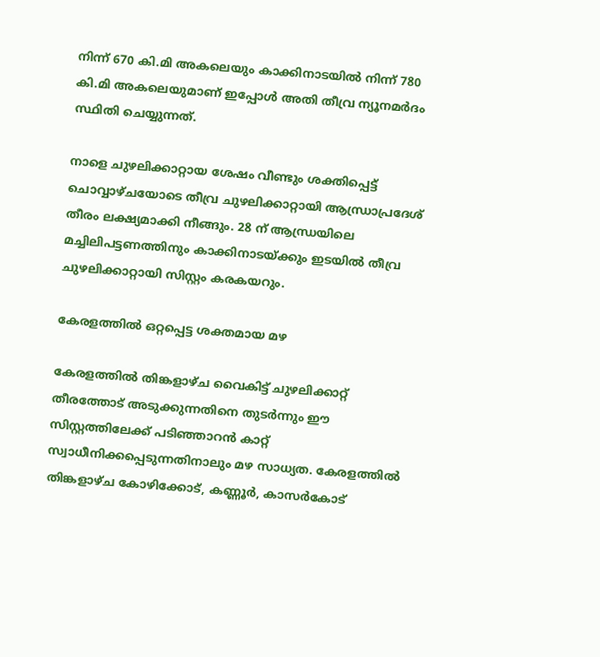നിന്ന് 670 കി.മി അകലെയും കാക്കിനാടയില്‍ നിന്ന് 780 കി.മി അകലെയുമാണ് ഇപ്പോള്‍ അതി തീവ്ര ന്യൂനമര്‍ദം സ്ഥിതി ചെയ്യുന്നത്.

നാളെ ചുഴലിക്കാറ്റായ ശേഷം വീണ്ടും ശക്തിപ്പെട്ട് ചൊവ്വാഴ്ചയോടെ തീവ്ര ചുഴലിക്കാറ്റായി ആന്ധ്രാപ്രദേശ് തീരം ലക്ഷ്യമാക്കി നീങ്ങും. 28 ന് ആന്ധ്രയിലെ മച്ചിലിപട്ടണത്തിനും കാക്കിനാടയ്ക്കും ഇടയില്‍ തീവ്ര ചുഴലിക്കാറ്റായി സിസ്റ്റം കരകയറും.

കേരളത്തില്‍ ഒറ്റപ്പെട്ട ശക്തമായ മഴ

കേരളത്തില്‍ തിങ്കളാഴ്ച വൈകിട്ട് ചുഴലിക്കാറ്റ് തീരത്തോട് അടുക്കുന്നതിനെ തുടര്‍ന്നും ഈ സിസ്റ്റത്തിലേക്ക് പടിഞ്ഞാറന്‍ കാറ്റ് സ്വാധീനിക്കപ്പെടുന്നതിനാലും മഴ സാധ്യത. കേരളത്തില്‍ തിങ്കളാഴ്ച കോഴിക്കോട്, കണ്ണൂര്‍, കാസര്‍കോട്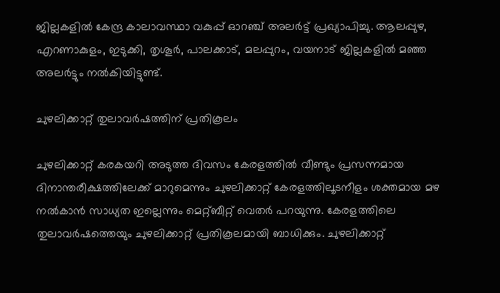ജില്ലകളില്‍ കേന്ദ്ര കാലാവസ്ഥാ വകുപ്പ് ഓറഞ്ച് അലര്‍ട്ട് പ്രഖ്യാപിച്ചു. ആലപ്പുഴ, എറണാകുളം, ഇടുക്കി, തൃശൂര്‍, പാലക്കാട്, മലപ്പുറം, വയനാട് ജില്ലകളില്‍ മഞ്ഞ അലര്‍ട്ടും നല്‍കിയിട്ടുണ്ട്.

ചുഴലിക്കാറ്റ് തുലാവര്‍ഷത്തിന് പ്രതികൂലം

ചുഴലിക്കാറ്റ് കരകയറി അടുത്ത ദിവസം കേരളത്തില്‍ വീണ്ടും പ്രസന്നമായ ദിനാന്തരീക്ഷത്തിലേക്ക് മാറുമെന്നും ചുഴലിക്കാറ്റ് കേരളത്തിലൂടനീളം ശക്തമായ മഴ നല്‍കാന്‍ സാധ്യത ഇല്ലെന്നും മെറ്റ്ബീറ്റ് വെതര്‍ പറയുന്നു. കേരളത്തിലെ തുലാവര്‍ഷത്തെയും ചുഴലിക്കാറ്റ് പ്രതികൂലമായി ബാധിക്കും. ചുഴലിക്കാറ്റ്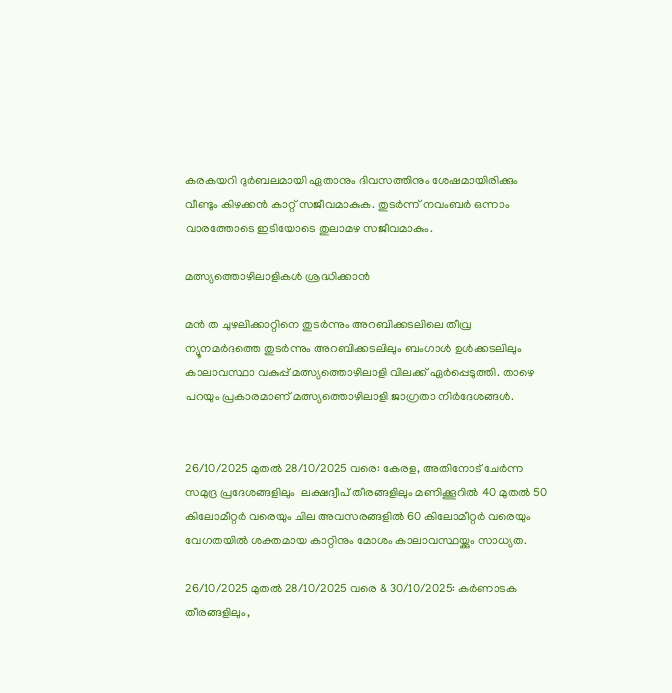കരകയറി ദുര്‍ബലമായി ഏതാനും ദിവസത്തിനും ശേഷമായിരിക്കും വീണ്ടും കിഴക്കന്‍ കാറ്റ് സജീവമാകുക. തുടര്‍ന്ന് നവംബര്‍ ഒന്നാം വാരത്തോടെ ഇടിയോടെ തുലാമഴ സജീവമാകും.

മത്സ്യത്തൊഴിലാളികള്‍ ശ്രദ്ധിക്കാന്‍

മന്‍ ത ചുഴലിക്കാറ്റിനെ തുടര്‍ന്നും അറബിക്കടലിലെ തീവ്ര ന്യൂനമര്‍ദത്തെ തുടര്‍ന്നും അറബിക്കടലിലും ബംഗാള്‍ ഉള്‍ക്കടലിലും കാലാവസ്ഥാ വകുപ്പ് മത്സ്യത്തൊഴിലാളി വിലക്ക് ഏര്‍പ്പെടുത്തി. താഴെ പറയും പ്രകാരമാണ് മത്സ്യത്തൊഴിലാളി ജാഗ്രതാ നിര്‍ദേശങ്ങള്‍.


26/10/2025 മുതല്‍ 28/10/2025 വരെ: കേരള, അതിനോട് ചേര്‍ന്ന സമുദ്ര പ്രദേശങ്ങളിലും  ലക്ഷദ്വീപ് തീരങ്ങളിലും മണിക്കൂറില്‍ 40 മുതല്‍ 50 കിലോമീറ്റര്‍ വരെയും ചില അവസരങ്ങളില്‍ 60 കിലോമീറ്റര്‍ വരെയും വേഗതയില്‍ ശക്തമായ കാറ്റിനും മോശം കാലാവസ്ഥയ്ക്കും സാധ്യത.

26/10/2025 മുതല്‍ 28/10/2025 വരെ & 30/10/2025: കര്‍ണാടക തീരങ്ങളിലും,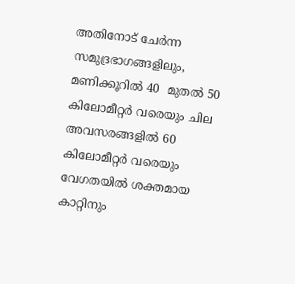അതിനോട് ചേര്‍ന്ന സമുദ്രഭാഗങ്ങളിലും, മണിക്കൂറില്‍ 40  മുതല്‍ 50 കിലോമീറ്റര്‍ വരെയും ചില അവസരങ്ങളില്‍ 60 കിലോമീറ്റര്‍ വരെയും വേഗതയില്‍ ശക്തമായ കാറ്റിനും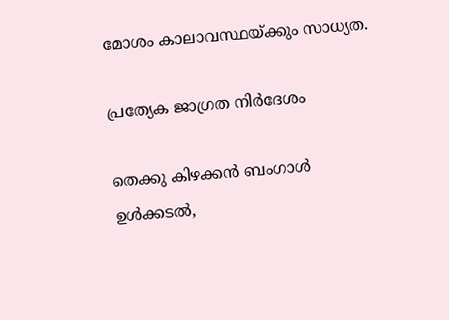മോശം കാലാവസ്ഥയ്ക്കും സാധ്യത.

പ്രത്യേക ജാഗ്രത നിര്‍ദേശം

തെക്കു കിഴക്കന്‍ ബംഗാള്‍ ഉള്‍ക്കടല്‍,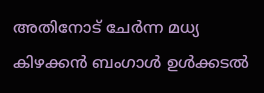അതിനോട് ചേര്‍ന്ന മധ്യ കിഴക്കന്‍ ബംഗാള്‍ ഉള്‍ക്കടല്‍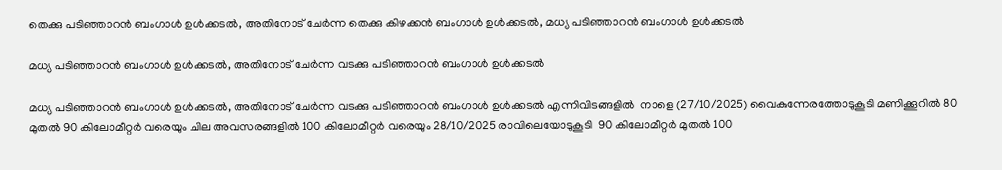തെക്കു പടിഞ്ഞാറന്‍ ബംഗാള്‍ ഉള്‍ക്കടല്‍, അതിനോട് ചേര്‍ന്ന തെക്കു കിഴക്കന്‍ ബംഗാള്‍ ഉള്‍ക്കടല്‍, മധ്യ പടിഞ്ഞാറന്‍ ബംഗാള്‍ ഉള്‍ക്കടല്‍

മധ്യ പടിഞ്ഞാറന്‍ ബംഗാള്‍ ഉള്‍ക്കടല്‍, അതിനോട് ചേര്‍ന്ന വടക്കു പടിഞ്ഞാറന്‍ ബംഗാള്‍ ഉള്‍ക്കടല്‍

മധ്യ പടിഞ്ഞാറന്‍ ബംഗാള്‍ ഉള്‍ക്കടല്‍, അതിനോട് ചേര്‍ന്ന വടക്കു പടിഞ്ഞാറന്‍ ബംഗാള്‍ ഉള്‍ക്കടല്‍ എന്നിവിടങ്ങളില്‍  നാളെ (27/10/2025) വൈകുന്നേരത്തോടുകൂടി മണിക്കൂറില്‍ 80 മുതല്‍ 90 കിലോമീറ്റര്‍ വരെയും ചില അവസരങ്ങളില്‍ 100 കിലോമീറ്റര്‍ വരെയും 28/10/2025 രാവിലെയോടുകൂടി  90 കിലോമീറ്റര്‍ മുതല്‍ 100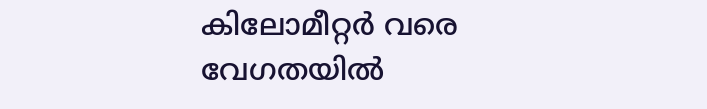കിലോമീറ്റര്‍ വരെ വേഗതയില്‍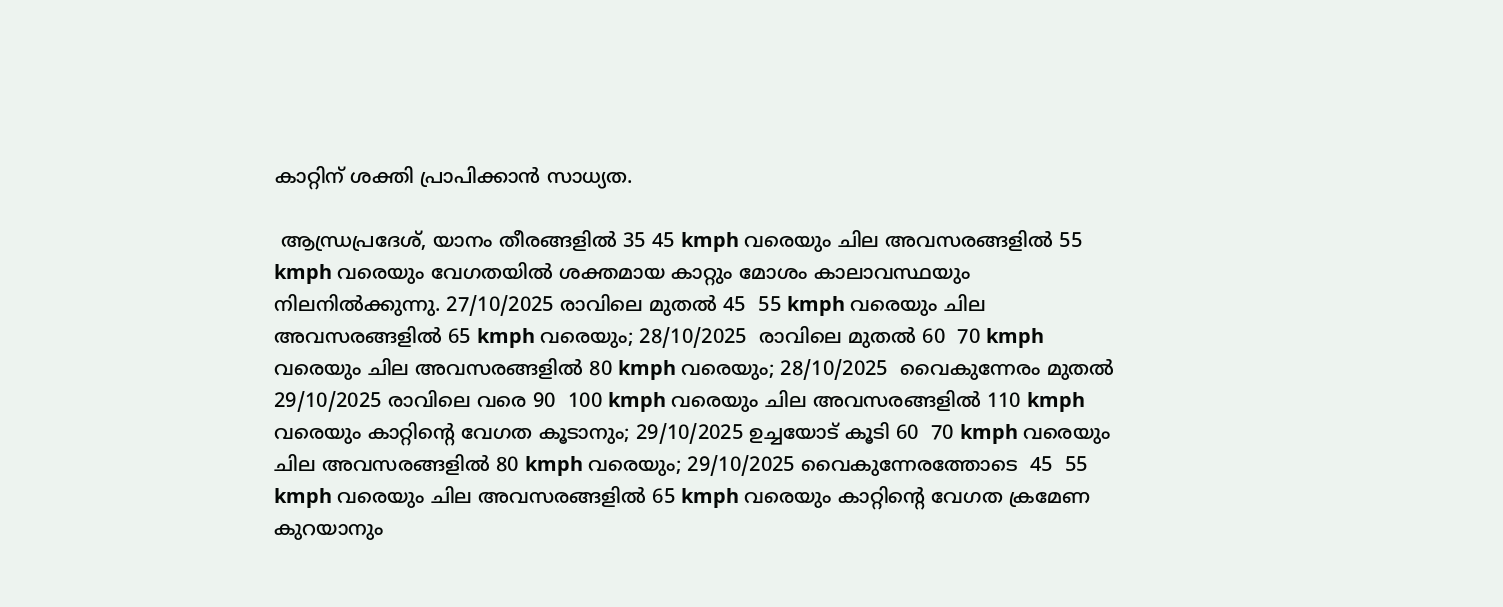കാറ്റിന് ശക്തി പ്രാപിക്കാന്‍ സാധ്യത.

 ആന്ധ്രപ്രദേശ്, യാനം തീരങ്ങളില്‍ 35 45 kmph വരെയും ചില അവസരങ്ങളില്‍ 55 kmph വരെയും വേഗതയില്‍ ശക്തമായ കാറ്റും മോശം കാലാവസ്ഥയും നിലനില്‍ക്കുന്നു. 27/10/2025 രാവിലെ മുതല്‍ 45  55 kmph വരെയും ചില അവസരങ്ങളില്‍ 65 kmph വരെയും; 28/10/2025  രാവിലെ മുതല്‍ 60  70 kmph വരെയും ചില അവസരങ്ങളില്‍ 80 kmph വരെയും; 28/10/2025  വൈകുന്നേരം മുതല്‍ 29/10/2025 രാവിലെ വരെ 90  100 kmph വരെയും ചില അവസരങ്ങളില്‍ 110 kmph വരെയും കാറ്റിന്റെ വേഗത കൂടാനും; 29/10/2025 ഉച്ചയോട് കൂടി 60  70 kmph വരെയും ചില അവസരങ്ങളില്‍ 80 kmph വരെയും; 29/10/2025 വൈകുന്നേരത്തോടെ  45  55 kmph വരെയും ചില അവസരങ്ങളില്‍ 65 kmph വരെയും കാറ്റിന്റെ വേഗത ക്രമേണ കുറയാനും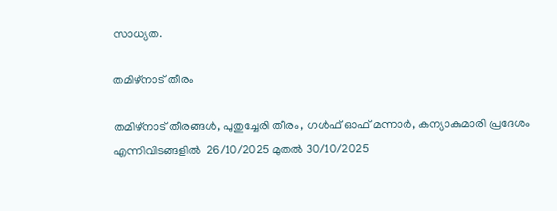സാധ്യത.

തമിഴ്‌നാട് തീരം

തമിഴ്‌നാട് തീരങ്ങള്‍, പുതുച്ചേരി തീരം, ഗള്‍ഫ് ഓഫ് മന്നാര്‍, കന്യാകുമാരി പ്രദേശം എന്നിവിടങ്ങളില്‍  26/10/2025 മുതല്‍ 30/10/2025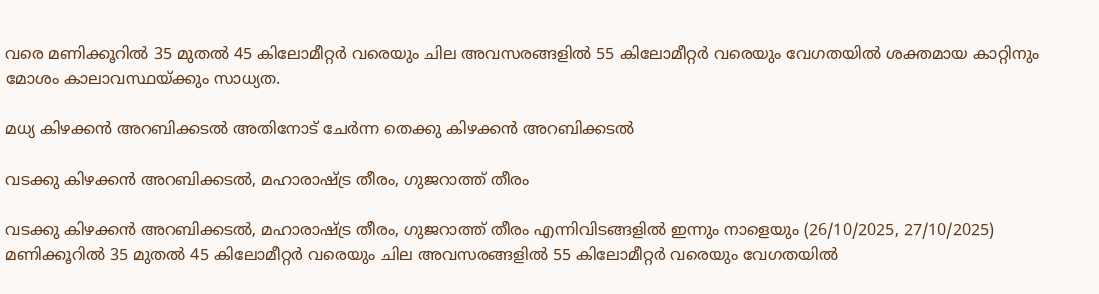വരെ മണിക്കൂറില്‍ 35 മുതല്‍ 45 കിലോമീറ്റര്‍ വരെയും ചില അവസരങ്ങളില്‍ 55 കിലോമീറ്റര്‍ വരെയും വേഗതയില്‍ ശക്തമായ കാറ്റിനും മോശം കാലാവസ്ഥയ്ക്കും സാധ്യത.

മധ്യ കിഴക്കന്‍ അറബിക്കടല്‍ അതിനോട് ചേര്‍ന്ന തെക്കു കിഴക്കന്‍ അറബിക്കടല്‍

വടക്കു കിഴക്കന്‍ അറബിക്കടല്‍, മഹാരാഷ്ട്ര തീരം, ഗുജറാത്ത് തീരം

വടക്കു കിഴക്കന്‍ അറബിക്കടല്‍, മഹാരാഷ്ട്ര തീരം, ഗുജറാത്ത് തീരം എന്നിവിടങ്ങളില്‍ ഇന്നും നാളെയും (26/10/2025, 27/10/2025) മണിക്കൂറില്‍ 35 മുതല്‍ 45 കിലോമീറ്റര്‍ വരെയും ചില അവസരങ്ങളില്‍ 55 കിലോമീറ്റര്‍ വരെയും വേഗതയില്‍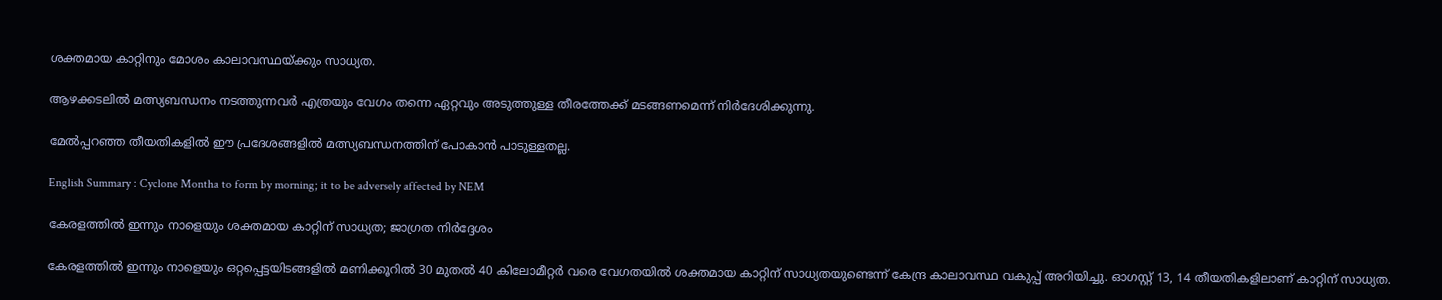ശക്തമായ കാറ്റിനും മോശം കാലാവസ്ഥയ്ക്കും സാധ്യത.

ആഴക്കടലില്‍ മത്സ്യബന്ധനം നടത്തുന്നവര്‍ എത്രയും വേഗം തന്നെ ഏറ്റവും അടുത്തുള്ള തീരത്തേക്ക് മടങ്ങണമെന്ന് നിര്‍ദേശിക്കുന്നു.

മേല്‍പ്പറഞ്ഞ തീയതികളില്‍ ഈ പ്രദേശങ്ങളില്‍ മത്സ്യബന്ധനത്തിന് പോകാന്‍ പാടുള്ളതല്ല.

English Summary : Cyclone Montha to form by morning; it to be adversely affected by NEM

കേരളത്തിൽ ഇന്നും നാളെയും ശക്തമായ കാറ്റിന് സാധ്യത; ജാഗ്രത നിർദ്ദേശം

കേരളത്തിൽ ഇന്നും നാളെയും ഒറ്റപ്പെട്ടയിടങ്ങളിൽ മണിക്കൂറിൽ 30 മുതൽ 40 കിലോമീറ്റർ വരെ വേഗതയിൽ ശക്തമായ കാറ്റിന് സാധ്യതയുണ്ടെന്ന് കേന്ദ്ര കാലാവസ്ഥ വകുപ്പ് അറിയിച്ചു. ഓഗസ്റ്റ് 13, 14 തീയതികളിലാണ് കാറ്റിന് സാധ്യത.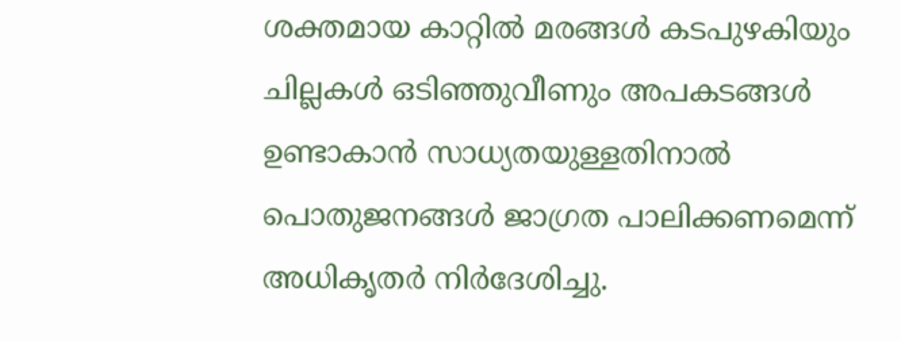ശക്തമായ കാറ്റിൽ മരങ്ങൾ കടപുഴകിയും ചില്ലകൾ ഒടിഞ്ഞുവീണും അപകടങ്ങൾ ഉണ്ടാകാൻ സാധ്യതയുള്ളതിനാൽ പൊതുജനങ്ങൾ ജാഗ്രത പാലിക്കണമെന്ന് അധികൃതർ നിർദേശിച്ചു.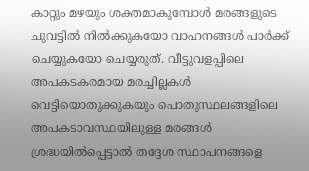കാറ്റും മഴയും ശക്തമാകുമ്പോൾ മരങ്ങളുടെ ചുവട്ടിൽ നിൽക്കുകയോ വാഹനങ്ങൾ പാർക്ക് ചെയ്യുകയോ ചെയ്യരുത്. വീട്ടുവളപ്പിലെ അപകടകരമായ മരച്ചില്ലകൾ വെട്ടിയൊതുക്കുകയും പൊതുസ്ഥലങ്ങളിലെ അപകടാവസ്ഥയിലുള്ള മരങ്ങൾ ശ്രദ്ധയിൽപ്പെട്ടാൽ തദ്ദേശ സ്ഥാപനങ്ങളെ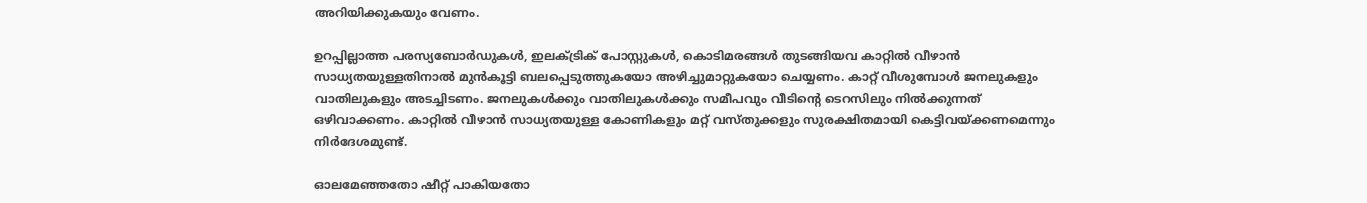അറിയിക്കുകയും വേണം.

ഉറപ്പില്ലാത്ത പരസ്യബോർഡുകൾ, ഇലക്ട്രിക് പോസ്റ്റുകൾ, കൊടിമരങ്ങൾ തുടങ്ങിയവ കാറ്റിൽ വീഴാൻ സാധ്യതയുള്ളതിനാൽ മുൻകൂട്ടി ബലപ്പെടുത്തുകയോ അഴിച്ചുമാറ്റുകയോ ചെയ്യണം. കാറ്റ് വീശുമ്പോൾ ജനലുകളും വാതിലുകളും അടച്ചിടണം. ജനലുകൾക്കും വാതിലുകൾക്കും സമീപവും വീടിന്റെ ടെറസിലും നിൽക്കുന്നത് ഒഴിവാക്കണം. കാറ്റിൽ വീഴാൻ സാധ്യതയുള്ള കോണികളും മറ്റ് വസ്തുക്കളും സുരക്ഷിതമായി കെട്ടിവയ്ക്കണമെന്നും നിർദേശമുണ്ട്.

ഓലമേഞ്ഞതോ ഷീറ്റ് പാകിയതോ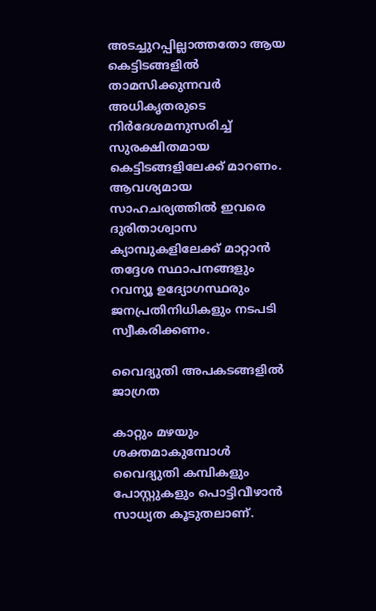അടച്ചുറപ്പില്ലാത്തതോ ആയ കെട്ടിടങ്ങളിൽ താമസിക്കുന്നവർ അധികൃതരുടെ നിർദേശമനുസരിച്ച് സുരക്ഷിതമായ കെട്ടിടങ്ങളിലേക്ക് മാറണം. ആവശ്യമായ സാഹചര്യത്തിൽ ഇവരെ ദുരിതാശ്വാസ ക്യാമ്പുകളിലേക്ക് മാറ്റാൻ തദ്ദേശ സ്ഥാപനങ്ങളും റവന്യൂ ഉദ്യോഗസ്ഥരും ജനപ്രതിനിധികളും നടപടി സ്വീകരിക്കണം.

വൈദ്യുതി അപകടങ്ങളിൽ ജാഗ്രത

കാറ്റും മഴയും ശക്തമാകുമ്പോൾ വൈദ്യുതി കമ്പികളും പോസ്റ്റുകളും പൊട്ടിവീഴാൻ സാധ്യത കൂടുതലാണ്.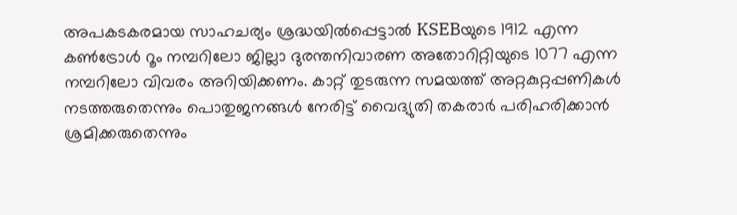അപകടകരമായ സാഹചര്യം ശ്രദ്ധയിൽപ്പെട്ടാൽ KSEBയുടെ 1912 എന്ന കൺട്രോൾ റൂം നമ്പറിലോ ജില്ലാ ദുരന്തനിവാരണ അതോറിറ്റിയുടെ 1077 എന്ന നമ്പറിലോ വിവരം അറിയിക്കണം. കാറ്റ് തുടരുന്ന സമയത്ത് അറ്റകുറ്റപ്പണികൾ നടത്തരുതെന്നും പൊതുജനങ്ങൾ നേരിട്ട് വൈദ്യുതി തകരാർ പരിഹരിക്കാൻ ശ്രമിക്കരുതെന്നും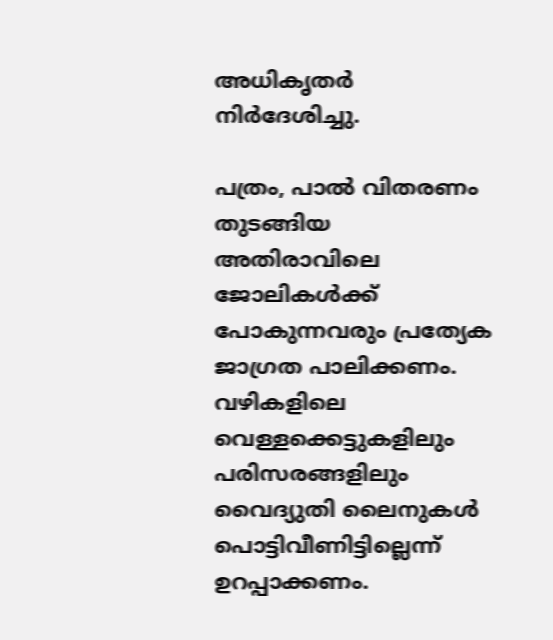അധികൃതർ നിർദേശിച്ചു.

പത്രം, പാൽ വിതരണം തുടങ്ങിയ അതിരാവിലെ ജോലികൾക്ക് പോകുന്നവരും പ്രത്യേക ജാഗ്രത പാലിക്കണം. വഴികളിലെ വെള്ളക്കെട്ടുകളിലും പരിസരങ്ങളിലും വൈദ്യുതി ലൈനുകൾ പൊട്ടിവീണിട്ടില്ലെന്ന് ഉറപ്പാക്കണം.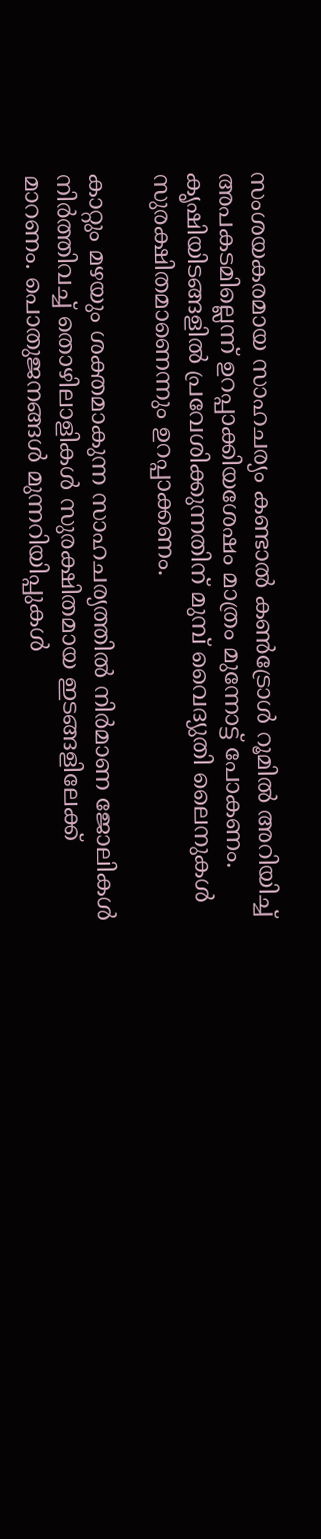സംശയകരമായ സാഹചര്യം കണ്ടാൽ കൺട്രോൾ റൂമിൽ അറിയിച്ച് അപകടമില്ലെന്ന് ഉറപ്പാക്കിയശേഷം മാത്രം മുന്നോട്ട് പോകണം. കൃഷിയിടങ്ങളിൽ പ്രവേശിക്കുന്നതിന് മുമ്പ് വൈദ്യുതി ലൈനുകൾ സുരക്ഷിതമാണെന്നും ഉറപ്പാക്കണം.

കാറ്റും മഴയും ശക്തമാകുന്ന സാഹചര്യത്തിൽ നിർമാണ ജോലികൾ നിർത്തിവച്ച് തൊഴിലാളികൾ സുരക്ഷിതമായ ഇടങ്ങളിലേക്ക് മാറണം. പൊതുജനങ്ങൾ മുന്നറിയിപ്പുകൾ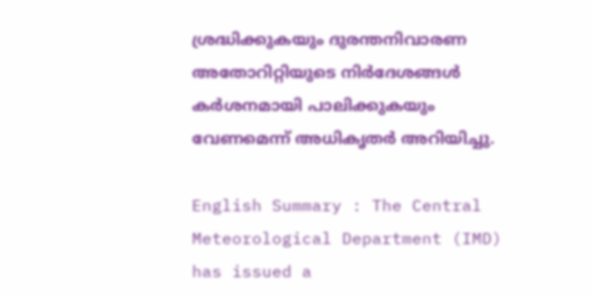ശ്രദ്ധിക്കുകയും ദുരന്തനിവാരണ അതോറിറ്റിയുടെ നിർദേശങ്ങൾ കർശനമായി പാലിക്കുകയും വേണമെന്ന് അധികൃതർ അറിയിച്ചു.

English Summary : The Central Meteorological Department (IMD) has issued a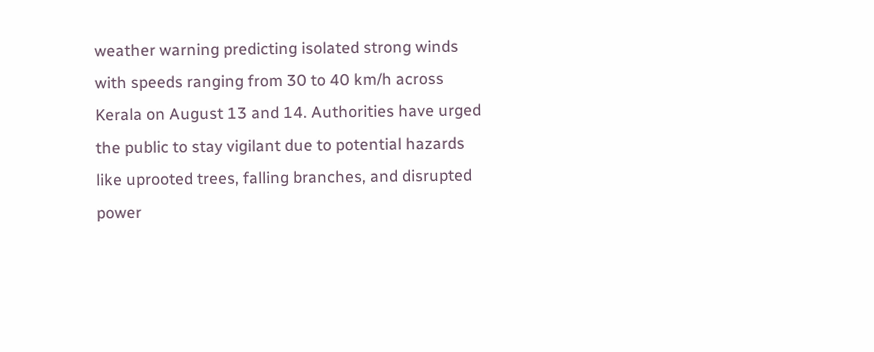weather warning predicting isolated strong winds with speeds ranging from 30 to 40 km/h across Kerala on August 13 and 14. Authorities have urged the public to stay vigilant due to potential hazards like uprooted trees, falling branches, and disrupted power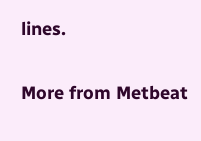lines.

More from Metbeat